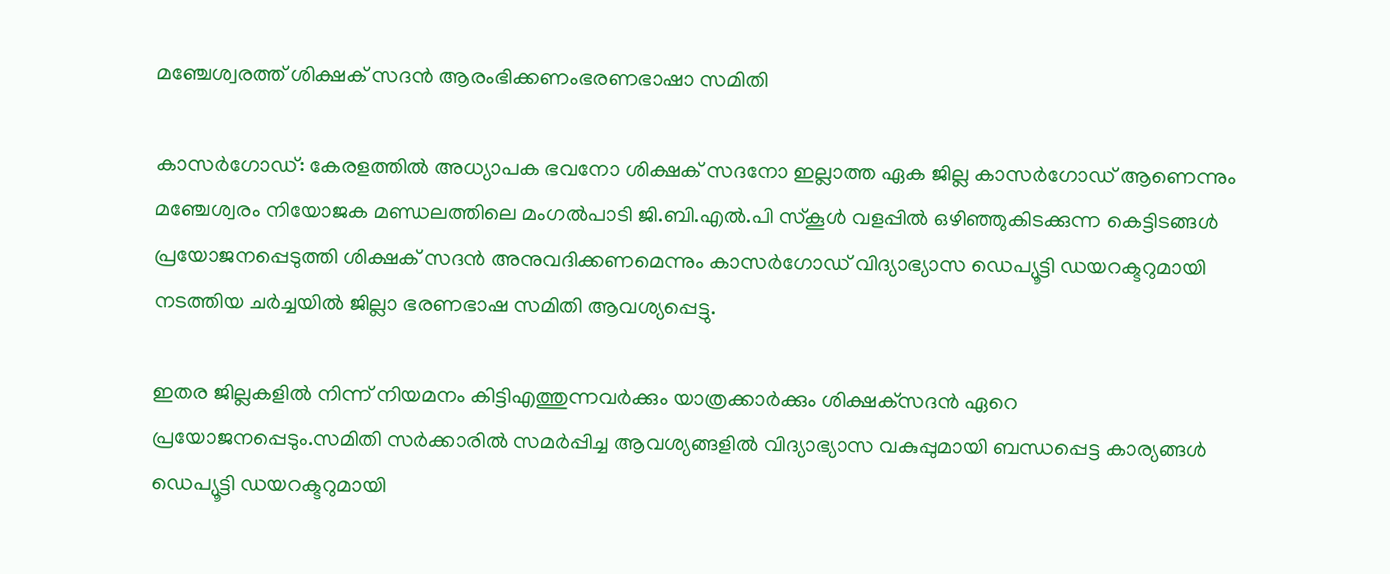മഞ്ചേശ്വരത്ത് ശിക്ഷക് സദന്‍ ആരംഭിക്കണംഭരണഭാഷാ സമിതി

കാസര്‍ഗോഡ്: കേരളത്തില്‍ അധ്യാപക ഭവനോ ശിക്ഷക് സദനോ ഇല്ലാത്ത ഏക ജില്ല കാസര്‍ഗോഡ് ആണെന്നും മഞ്ചേശ്വരം നിയോജക മണ്ഡലത്തിലെ മംഗല്‍പാടി ജി.ബി.എല്‍.പി സ്‌കൂള്‍ വളപ്പില്‍ ഒഴിഞ്ഞുകിടക്കുന്ന കെട്ടിടങ്ങള്‍ പ്രയോജനപ്പെടുത്തി ശിക്ഷക് സദന്‍ അനുവദിക്കണമെന്നും കാസര്‍ഗോഡ് വിദ്യാഭ്യാസ ഡെപ്യൂട്ടി ഡയറക്ടറുമായി നടത്തിയ ചര്‍ച്ചയില്‍ ജില്ലാ ഭരണഭാഷ സമിതി ആവശ്യപ്പെട്ടു.

ഇതര ജില്ലകളില്‍ നിന്ന് നിയമനം കിട്ടിഎത്തുന്നവര്‍ക്കും യാത്രക്കാര്‍ക്കും ശിക്ഷക്‌സദന്‍ ഏറെ പ്രയോജനപ്പെടും.സമിതി സര്‍ക്കാരില്‍ സമര്‍പ്പിച്ച ആവശ്യങ്ങളില്‍ വിദ്യാഭ്യാസ വകുപ്പുമായി ബന്ധപ്പെട്ട കാര്യങ്ങള്‍ ഡെപ്യൂട്ടി ഡയറക്ടറുമായി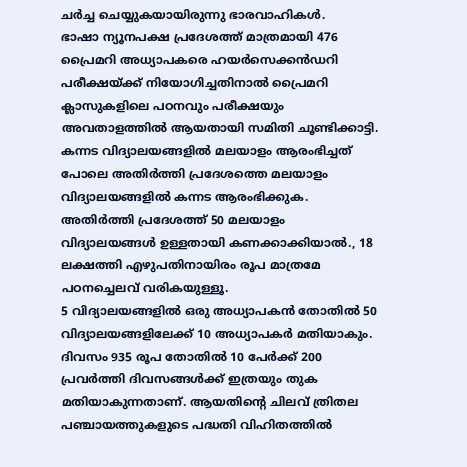ചര്‍ച്ച ചെയ്യുകയായിരുന്നു ഭാരവാഹികള്‍.
ഭാഷാ ന്യൂനപക്ഷ പ്രദേശത്ത് മാത്രമായി 476 പ്രൈമറി അധ്യാപകരെ ഹയര്‍സെക്കന്‍ഡറി പരീക്ഷയ്ക്ക് നിയോഗിച്ചതിനാല്‍ പ്രൈമറി ക്ലാസുകളിലെ പഠനവും പരീക്ഷയും അവതാളത്തില്‍ ആയതായി സമിതി ചൂണ്ടിക്കാട്ടി.
കന്നട വിദ്യാലയങ്ങളില്‍ മലയാളം ആരംഭിച്ചത് പോലെ അതിര്‍ത്തി പ്രദേശത്തെ മലയാളം വിദ്യാലയങ്ങളില്‍ കന്നട ആരംഭിക്കുക.
അതിര്‍ത്തി പ്രദേശത്ത് 50 മലയാളം വിദ്യാലയങ്ങള്‍ ഉള്ളതായി കണക്കാക്കിയാല്‍., 18 ലക്ഷത്തി എഴുപതിനായിരം രൂപ മാത്രമേ പഠനച്ചെലവ് വരികയുള്ളൂ.
5 വിദ്യാലയങ്ങളില്‍ ഒരു അധ്യാപകന്‍ തോതില്‍ 50 വിദ്യാലയങ്ങളിലേക്ക് 10 അധ്യാപകര്‍ മതിയാകും. ദിവസം 935 രൂപ തോതില്‍ 10 പേര്‍ക്ക് 200 പ്രവര്‍ത്തി ദിവസങ്ങള്‍ക്ക് ഇത്രയും തുക മതിയാകുന്നതാണ്. ആയതിന്റെ ചിലവ് ത്രിതല പഞ്ചായത്തുകളുടെ പദ്ധതി വിഹിതത്തില്‍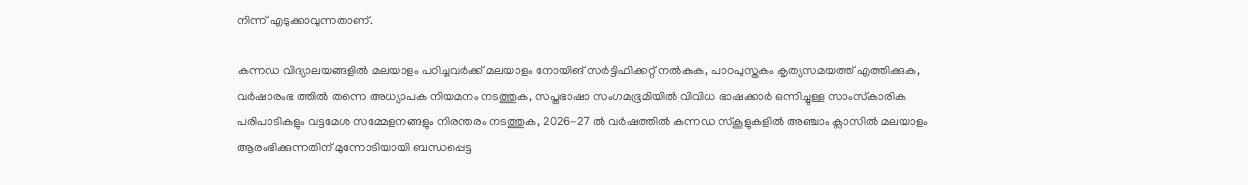നിന്ന് എടുക്കാവുന്നതാണ്.

കന്നഡ വിദ്യാലയങ്ങളില്‍ മലയാളം പഠിച്ചവര്‍ക്ക് മലയാളം നോയിങ് സര്‍ട്ടിഫിക്കറ്റ് നല്‍കുക, പാഠപുസ്തകം കൃത്യസമയത്ത് എത്തിക്കുക, വര്‍ഷാരംഭ ത്തില്‍ തന്നെ അധ്യാപക നിയമനം നടത്തുക, സപ്തഭാഷാ സംഗമഭൂമിയില്‍ വിവിധ ഭാഷക്കാര്‍ ഒന്നിച്ചുള്ള സാംസ്‌കാരിക പരിപാടികളും വട്ടമേശ സമ്മേളനങ്ങളും നിരന്തരം നടത്തുക, 2026-27 ല്‍ വര്‍ഷത്തില്‍ കന്നഡ സ്‌കൂളുകളില്‍ അഞ്ചാം ക്ലാസില്‍ മലയാളം ആരംഭിക്കുന്നതിന് മുന്നോടിയായി ബന്ധപ്പെട്ട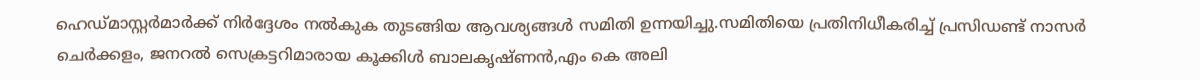ഹെഡ്മാസ്റ്റര്‍മാര്‍ക്ക് നിര്‍ദ്ദേശം നല്‍കുക തുടങ്ങിയ ആവശ്യങ്ങള്‍ സമിതി ഉന്നയിച്ചു.സമിതിയെ പ്രതിനിധീകരിച്ച് പ്രസിഡണ്ട് നാസര്‍ ചെര്‍ക്കളം, ജനറല്‍ സെക്രട്ടറിമാരായ കൂക്കിള്‍ ബാലകൃഷ്ണന്‍,എം കെ അലി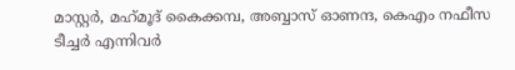മാസ്റ്റര്‍, മഹ്‌മൂദ് കൈക്കമ്പ, അബ്ബാസ് ഓണന്ദ, കെഎം നഫീസ ടീച്ചര്‍ എന്നിവര്‍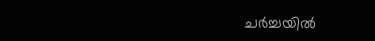ചര്‍ച്ചയില്‍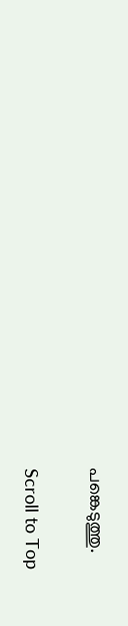പങ്കെടുത്തു.

Scroll to Top